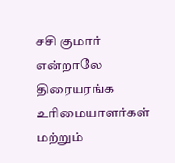சசி குமார் என்றாலே திரையரங்க உரிமையாளர்கள் மற்றும்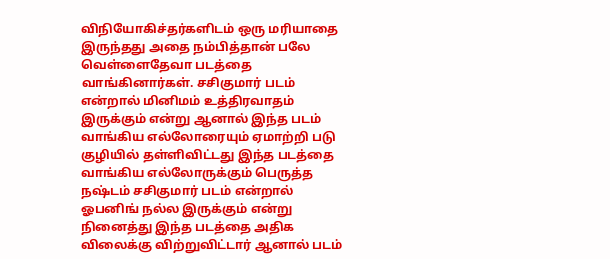விநியோகிச்தர்களிடம் ஒரு மரியாதை இருந்தது அதை நம்பித்தான் பலே வெள்ளைதேவா படத்தை வாங்கினார்கள். சசிகுமார் படம் என்றால் மினிமம் உத்திரவாதம் இருக்கும் என்று ஆனால் இந்த படம் வாங்கிய எல்லோரையும் ஏமாற்றி படு குழியில் தள்ளிவிட்டது இந்த படத்தை வாங்கிய எல்லோருக்கும் பெருத்த நஷ்டம் சசிகுமார் படம் என்றால் ஓபனிங் நல்ல இருக்கும் என்று நினைத்து இந்த படத்தை அதிக விலைக்கு விற்றுவிட்டார் ஆனால் படம்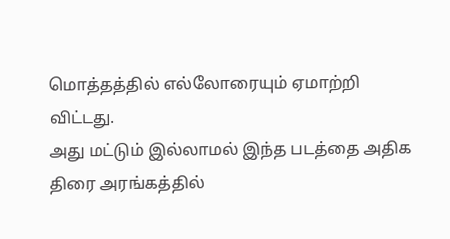மொத்தத்தில் எல்லோரையும் ஏமாற்றி விட்டது.
அது மட்டும் இல்லாமல் இந்த படத்தை அதிக திரை அரங்கத்தில்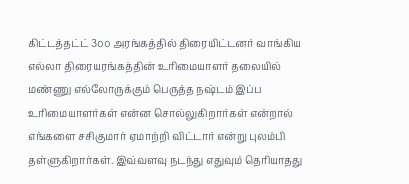கிட்டத்தட்ட் 3௦௦ அரங்கத்தில் திரையிட்டனர் வாங்கிய எல்லா திரையரங்கத்தின் உரிமையாளர் தலையில் மண்ணு எல்லோருக்கும் பெருத்த நஷ்டம் இப்ப உரிமையாளர்கள் என்ன சொல்லுகிறார்கள் என்றால் எங்களை சசிகுமார் ஏமாற்றி விட்டார் என்று புலம்பி தள்ளுகிறார்கள். இவ்வளவு நடந்து எதுவும் தெரியாதது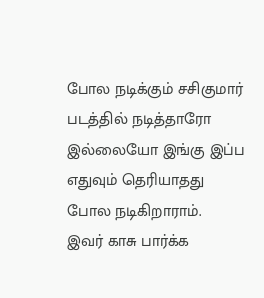போல நடிக்கும் சசிகுமார் படத்தில் நடித்தாரோ இல்லையோ இங்கு இப்ப எதுவும் தெரியாதது போல நடிகிறாராம்.
இவர் காசு பார்க்க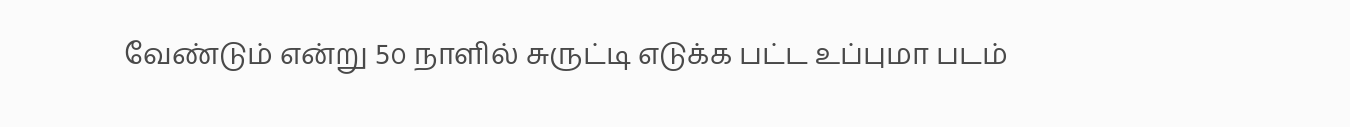வேண்டும் என்று 5௦ நாளில் சுருட்டி எடுக்க பட்ட உப்புமா படம்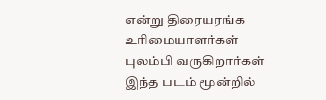என்று திரையரங்க உரிமையாளர்கள் புலம்பி வருகிறார்கள் இந்த படம் மூன்றில்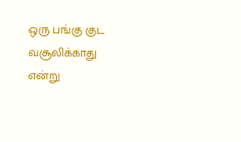ஒரு பங்கு குட வசூலிக்காது என்று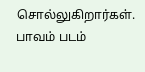சொல்லுகிறார்கள். பாவம் படம்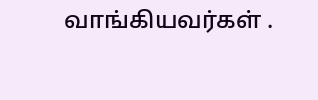வாங்கியவர்கள் .